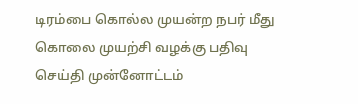டிரம்பை கொல்ல முயன்ற நபர் மீது கொலை முயற்சி வழக்கு பதிவு
செய்தி முன்னோட்டம்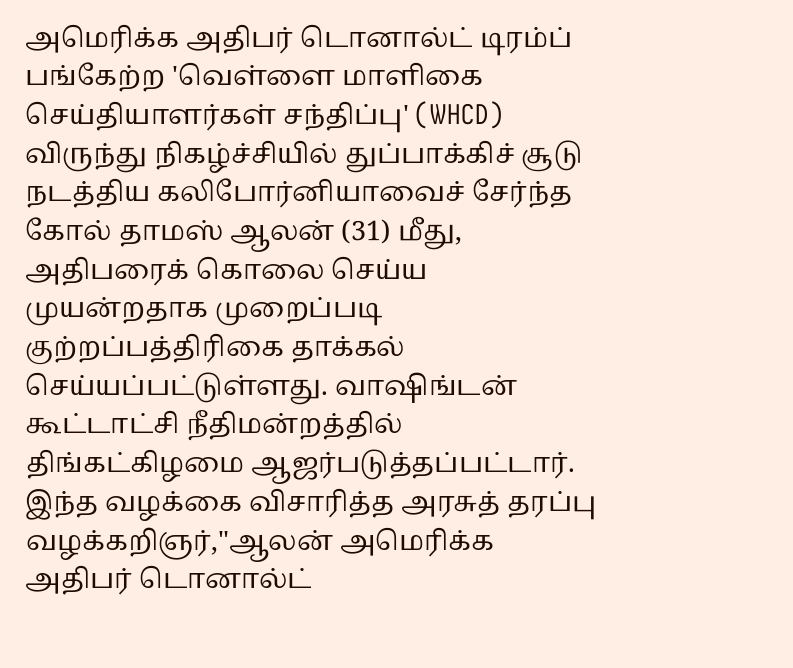அமெரிக்க அதிபர் டொனால்ட் டிரம்ப் பங்கேற்ற 'வெள்ளை மாளிகை செய்தியாளர்கள் சந்திப்பு' (WHCD) விருந்து நிகழ்ச்சியில் துப்பாக்கிச் சூடு நடத்திய கலிபோர்னியாவைச் சேர்ந்த கோல் தாமஸ் ஆலன் (31) மீது, அதிபரைக் கொலை செய்ய முயன்றதாக முறைப்படி குற்றப்பத்திரிகை தாக்கல் செய்யப்பட்டுள்ளது. வாஷிங்டன் கூட்டாட்சி நீதிமன்றத்தில் திங்கட்கிழமை ஆஜர்படுத்தப்பட்டார். இந்த வழக்கை விசாரித்த அரசுத் தரப்பு வழக்கறிஞர்,"ஆலன் அமெரிக்க அதிபர் டொனால்ட்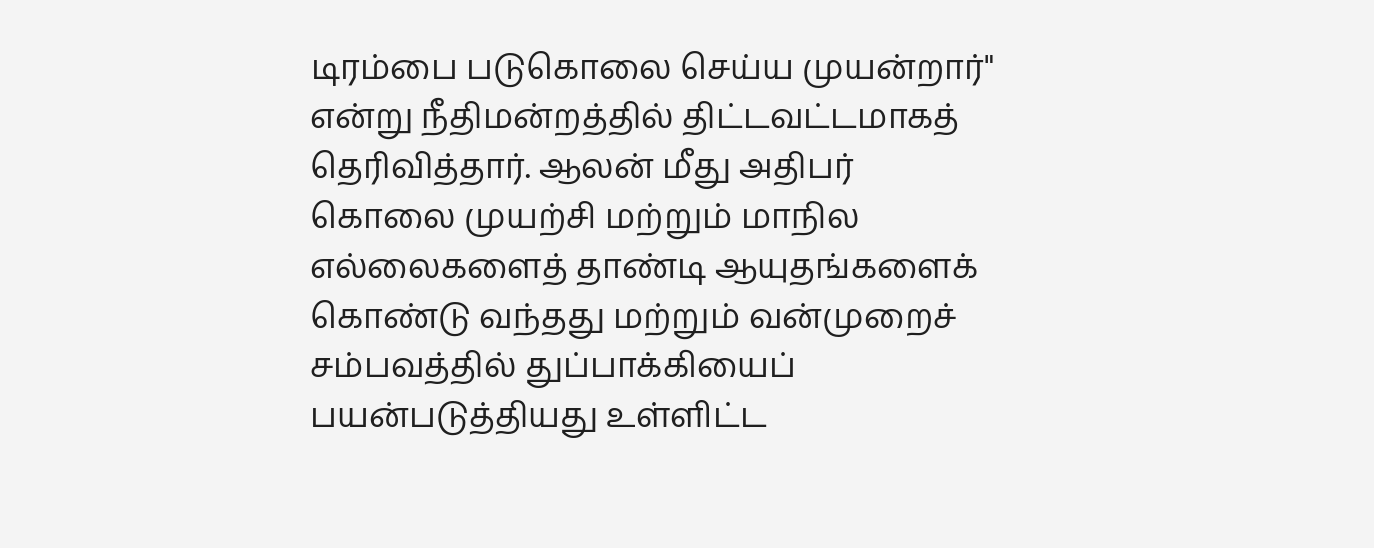டிரம்பை படுகொலை செய்ய முயன்றார்" என்று நீதிமன்றத்தில் திட்டவட்டமாகத் தெரிவித்தார். ஆலன் மீது அதிபர் கொலை முயற்சி மற்றும் மாநில எல்லைகளைத் தாண்டி ஆயுதங்களைக் கொண்டு வந்தது மற்றும் வன்முறைச் சம்பவத்தில் துப்பாக்கியைப் பயன்படுத்தியது உள்ளிட்ட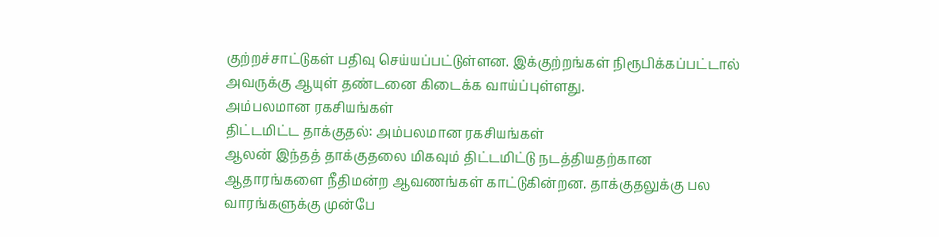குற்றச்சாட்டுகள் பதிவு செய்யப்பட்டுள்ளன. இக்குற்றங்கள் நிரூபிக்கப்பட்டால் அவருக்கு ஆயுள் தண்டனை கிடைக்க வாய்ப்புள்ளது.
அம்பலமான ரகசியங்கள்
திட்டமிட்ட தாக்குதல்: அம்பலமான ரகசியங்கள்
ஆலன் இந்தத் தாக்குதலை மிகவும் திட்டமிட்டு நடத்தியதற்கான ஆதாரங்களை நீதிமன்ற ஆவணங்கள் காட்டுகின்றன. தாக்குதலுக்கு பல வாரங்களுக்கு முன்பே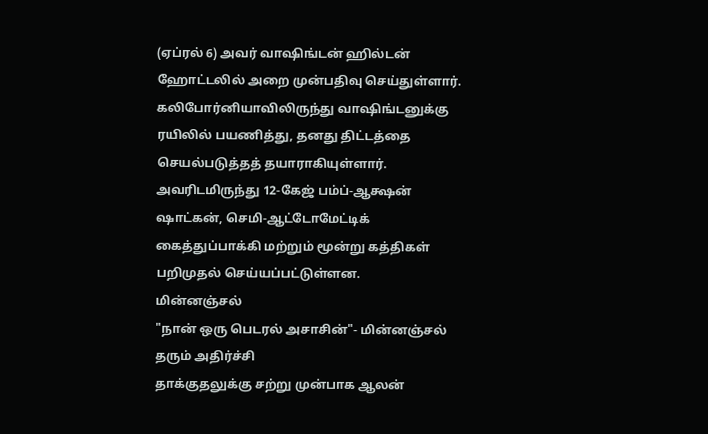(ஏப்ரல் 6) அவர் வாஷிங்டன் ஹில்டன் ஹோட்டலில் அறை முன்பதிவு செய்துள்ளார். கலிபோர்னியாவிலிருந்து வாஷிங்டனுக்கு ரயிலில் பயணித்து, தனது திட்டத்தை செயல்படுத்தத் தயாராகியுள்ளார். அவரிடமிருந்து 12-கேஜ் பம்ப்-ஆக்ஷன் ஷாட்கன், செமி-ஆட்டோமேட்டிக் கைத்துப்பாக்கி மற்றும் மூன்று கத்திகள் பறிமுதல் செய்யப்பட்டுள்ளன.
மின்னஞ்சல்
"நான் ஒரு பெடரல் அசாசின்"- மின்னஞ்சல் தரும் அதிர்ச்சி
தாக்குதலுக்கு சற்று முன்பாக ஆலன்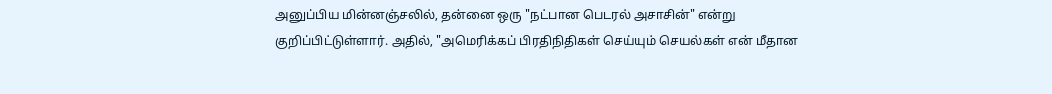அனுப்பிய மின்னஞ்சலில், தன்னை ஒரு "நட்பான பெடரல் அசாசின்" என்று குறிப்பிட்டுள்ளார். அதில், "அமெரிக்கப் பிரதிநிதிகள் செய்யும் செயல்கள் என் மீதான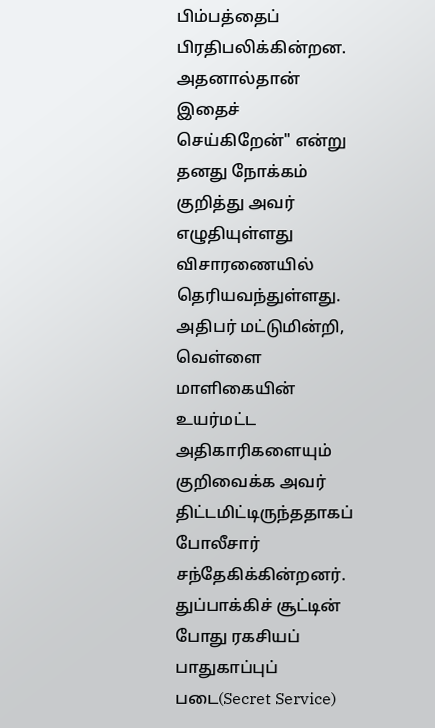பிம்பத்தைப் பிரதிபலிக்கின்றன. அதனால்தான் இதைச் செய்கிறேன்" என்று தனது நோக்கம் குறித்து அவர் எழுதியுள்ளது விசாரணையில் தெரியவந்துள்ளது. அதிபர் மட்டுமின்றி, வெள்ளை மாளிகையின் உயர்மட்ட அதிகாரிகளையும் குறிவைக்க அவர் திட்டமிட்டிருந்ததாகப் போலீசார் சந்தேகிக்கின்றனர். துப்பாக்கிச் சூட்டின் போது ரகசியப் பாதுகாப்புப் படை(Secret Service)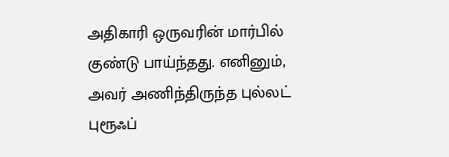அதிகாரி ஒருவரின் மார்பில் குண்டு பாய்ந்தது. எனினும், அவர் அணிந்திருந்த புல்லட் புரூஃப்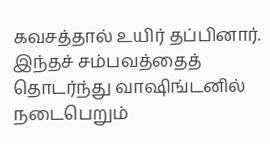கவசத்தால் உயிர் தப்பினார். இந்தச் சம்பவத்தைத் தொடர்ந்து வாஷிங்டனில் நடைபெறும்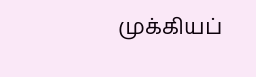முக்கியப்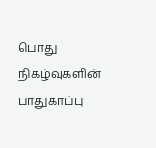பொது நிகழ்வுகளின் பாதுகாப்பு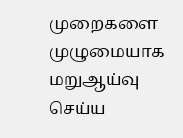முறைகளை முழுமையாக மறுஆய்வு செய்ய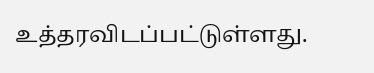உத்தரவிடப்பட்டுள்ளது.